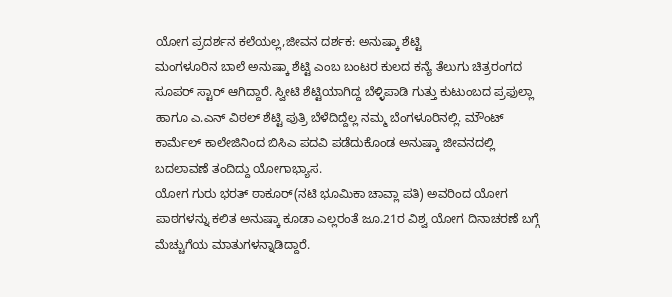ಯೋಗ ಪ್ರದರ್ಶನ ಕಲೆಯಲ್ಲ,ಜೀವನ ದರ್ಶಕ: ಅನುಷ್ಕಾ ಶೆಟ್ಟಿ
ಮಂಗಳೂರಿನ ಬಾಲೆ ಅನುಷ್ಕಾ ಶೆಟ್ಟಿ ಎಂಬ ಬಂಟರ ಕುಲದ ಕನ್ಯೆ ತೆಲುಗು ಚಿತ್ರರಂಗದ ಸೂಪರ್ ಸ್ಟಾರ್ ಆಗಿದ್ದಾರೆ. ಸ್ವೀಟಿ ಶೆಟ್ಟಿಯಾಗಿದ್ದ ಬೆಳ್ಳಿಪಾಡಿ ಗುತ್ತು ಕುಟುಂಬದ ಪ್ರಫುಲ್ಲಾ ಹಾಗೂ ಎ.ಎನ್ ವಿಠಲ್ ಶೆಟ್ಟಿ ಪುತ್ರಿ ಬೆಳೆದಿದ್ದೆಲ್ಲ ನಮ್ಮ ಬೆಂಗಳೂರಿನಲ್ಲಿ. ಮೌಂಟ್ ಕಾರ್ಮೆಲ್ ಕಾಲೇಜಿನಿಂದ ಬಿಸಿಎ ಪದವಿ ಪಡೆದುಕೊಂಡ ಅನುಷ್ಕಾ ಜೀವನದಲ್ಲಿ ಬದಲಾವಣೆ ತಂದಿದ್ದು ಯೋಗಾಭ್ಯಾಸ.
ಯೋಗ ಗುರು ಭರತ್ ಠಾಕೂರ್(ನಟಿ ಭೂಮಿಕಾ ಚಾವ್ಲಾ ಪತಿ) ಅವರಿಂದ ಯೋಗ ಪಾಠಗಳನ್ನು ಕಲಿತ ಅನುಷ್ಕಾ ಕೂಡಾ ಎಲ್ಲರಂತೆ ಜೂ.21ರ ವಿಶ್ವ ಯೋಗ ದಿನಾಚರಣೆ ಬಗ್ಗೆ ಮೆಚ್ಚುಗೆಯ ಮಾತುಗಳನ್ನಾಡಿದ್ದಾರೆ.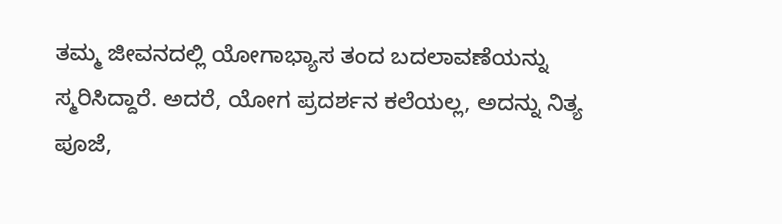ತಮ್ಮ ಜೀವನದಲ್ಲಿ ಯೋಗಾಭ್ಯಾಸ ತಂದ ಬದಲಾವಣೆಯನ್ನು ಸ್ಮರಿಸಿದ್ದಾರೆ. ಅದರೆ, ಯೋಗ ಪ್ರದರ್ಶನ ಕಲೆಯಲ್ಲ, ಅದನ್ನು ನಿತ್ಯ ಪೂಜೆ,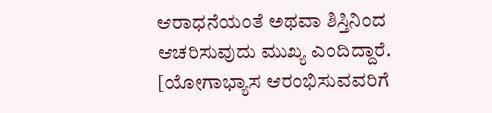ಆರಾಧನೆಯಂತೆ ಅಥವಾ ಶಿಸ್ತಿನಿಂದ ಆಚರಿಸುವುದು ಮುಖ್ಯ ಎಂದಿದ್ದಾರೆ. [ಯೋಗಾಭ್ಯಾಸ ಆರಂಭಿಸುವವರಿಗೆ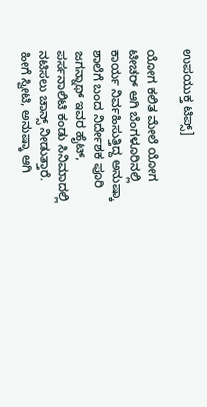ಉಪಯುಕ್ತ ಟಿಪ್ಸ್]

ಯೋಗ ಕಲಿತ ಮೇಲೆ ಯೋಗ ಟೀಚರ್ ಆಗಿ ಬೆಂಗಳೂರಿನಲ್ಲಿ ಕಾರ್ಯ ನಿರ್ವಹಿಸುತ್ತಿದ್ದ ಅನುಷ್ಕಾ ಶಾಲೆಗೆ ಬಂದ ನಿರ್ದೇಶಕ ಪೂರಿ ಜಗನ್ನಾಥ್ ಇವರ ಹೈಟ್, ಪರ್ಸನಾಲಿಟಿ ಕಂಡು ಸಿನಿಮಾದಲ್ಲಿ ನಟಿಸಲು ಚಾನ್ಸ್ ನೀಡುತ್ತಾರೆ.
ಹೀಗೆ ಸ್ವೀಟಿ, ಅನುಷ್ಕಾ ಆಗಿ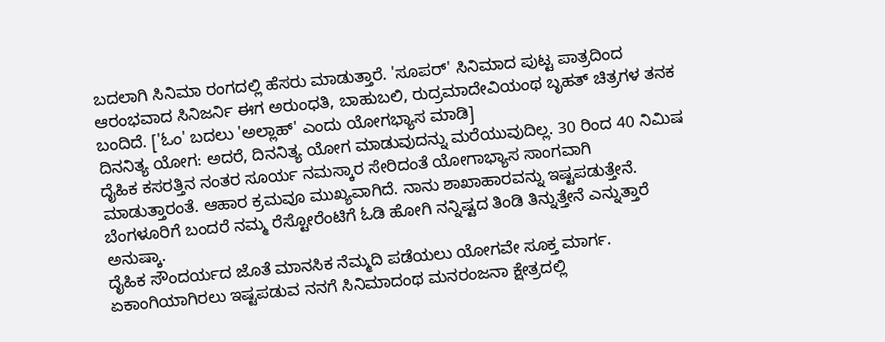ಬದಲಾಗಿ ಸಿನಿಮಾ ರಂಗದಲ್ಲಿ ಹೆಸರು ಮಾಡುತ್ತಾರೆ. 'ಸೂಪರ್' ಸಿನಿಮಾದ ಪುಟ್ಟ ಪಾತ್ರದಿಂದ ಆರಂಭವಾದ ಸಿನಿಜರ್ನಿ ಈಗ ಅರುಂಧತಿ, ಬಾಹುಬಲಿ, ರುದ್ರಮಾದೇವಿಯಂಥ ಬೃಹತ್ ಚಿತ್ರಗಳ ತನಕ ಬಂದಿದೆ. ['ಓಂ' ಬದಲು 'ಅಲ್ಲಾಹ್' ಎಂದು ಯೋಗಭ್ಯಾಸ ಮಾಡಿ]
ದಿನನಿತ್ಯ ಯೋಗ: ಅದರೆ, ದಿನನಿತ್ಯ ಯೋಗ ಮಾಡುವುದನ್ನು ಮರೆಯುವುದಿಲ್ಲ. 30 ರಿಂದ 40 ನಿಮಿಷ ದೈಹಿಕ ಕಸರತ್ತಿನ ನಂತರ ಸೂರ್ಯ ನಮಸ್ಕಾರ ಸೇರಿದಂತೆ ಯೋಗಾಭ್ಯಾಸ ಸಾಂಗವಾಗಿ ಮಾಡುತ್ತಾರಂತೆ. ಆಹಾರ ಕ್ರಮವೂ ಮುಖ್ಯವಾಗಿದೆ. ನಾನು ಶಾಖಾಹಾರವನ್ನು ಇಷ್ಟಪಡುತ್ತೇನೆ. ಬೆಂಗಳೂರಿಗೆ ಬಂದರೆ ನಮ್ಮ ರೆಸ್ಟೋರೆಂಟಿಗೆ ಓಡಿ ಹೋಗಿ ನನ್ನಿಷ್ಟದ ತಿಂಡಿ ತಿನ್ನುತ್ತೇನೆ ಎನ್ನುತ್ತಾರೆ ಅನುಷ್ಕಾ.
ದೈಹಿಕ ಸೌಂದರ್ಯದ ಜೊತೆ ಮಾನಸಿಕ ನೆಮ್ಮದಿ ಪಡೆಯಲು ಯೋಗವೇ ಸೂಕ್ತ ಮಾರ್ಗ. ಏಕಾಂಗಿಯಾಗಿರಲು ಇಷ್ಟಪಡುವ ನನಗೆ ಸಿನಿಮಾದಂಥ ಮನರಂಜನಾ ಕ್ಷೇತ್ರದಲ್ಲಿ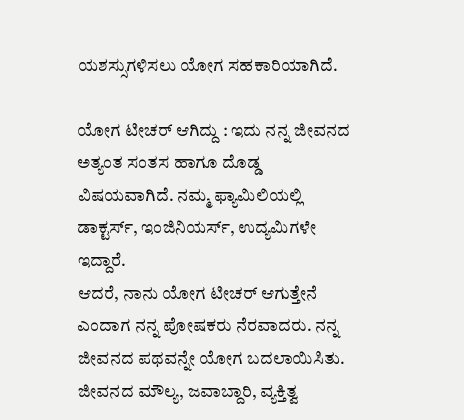ಯಶಸ್ಸುಗಳಿಸಲು ಯೋಗ ಸಹಕಾರಿಯಾಗಿದೆ.

ಯೋಗ ಟೀಚರ್ ಆಗಿದ್ದು : ಇದು ನನ್ನ ಜೀವನದ ಅತ್ಯಂತ ಸಂತಸ ಹಾಗೂ ದೊಡ್ಡ ವಿಷಯವಾಗಿದೆ. ನಮ್ಮ ಫ್ಯಾಮಿಲಿಯಲ್ಲಿ ಡಾಕ್ಟರ್ಸ್, ಇಂಜಿನಿಯರ್ಸ್, ಉದ್ಯಮಿಗಳೇ ಇದ್ದಾರೆ.
ಆದರೆ, ನಾನು ಯೋಗ ಟೀಚರ್ ಆಗುತ್ತೇನೆ ಎಂದಾಗ ನನ್ನ ಪೋಷಕರು ನೆರವಾದರು. ನನ್ನ ಜೀವನದ ಪಥವನ್ನೇ ಯೋಗ ಬದಲಾಯಿಸಿತು. ಜೀವನದ ಮೌಲ್ಯ, ಜವಾಬ್ದಾರಿ, ವ್ಯಕ್ತಿತ್ವ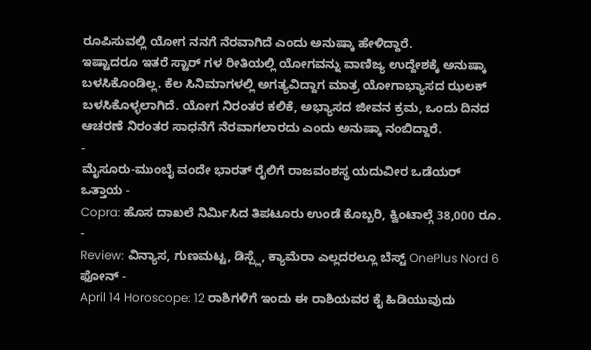ರೂಪಿಸುವಲ್ಲಿ ಯೋಗ ನನಗೆ ನೆರವಾಗಿದೆ ಎಂದು ಅನುಷ್ಕಾ ಹೇಳಿದ್ದಾರೆ.
ಇಷ್ಟಾದರೂ ಇತರೆ ಸ್ಟಾರ್ ಗಳ ರೀತಿಯಲ್ಲಿ ಯೋಗವನ್ನು ವಾಣಿಜ್ಯ ಉದ್ದೇಶಕ್ಕೆ ಅನುಷ್ಕಾ ಬಳಸಿಕೊಂಡಿಲ್ಲ. ಕೆಲ ಸಿನಿಮಾಗಳಲ್ಲಿ ಅಗತ್ಯವಿದ್ದಾಗ ಮಾತ್ರ ಯೋಗಾಭ್ಯಾಸದ ಝಲಕ್ ಬಳಸಿಕೊಳ್ಳಲಾಗಿದೆ. ಯೋಗ ನಿರಂತರ ಕಲಿಕೆ, ಅಭ್ಯಾಸದ ಜೀವನ ಕ್ರಮ, ಒಂದು ದಿನದ ಆಚರಣೆ ನಿರಂತರ ಸಾಧನೆಗೆ ನೆರವಾಗಲಾರದು ಎಂದು ಅನುಷ್ಕಾ ನಂಬಿದ್ದಾರೆ.
-
ಮೈಸೂರು-ಮುಂಬೈ ವಂದೇ ಭಾರತ್ ರೈಲಿಗೆ ರಾಜವಂಶಸ್ಥ ಯದುವೀರ ಒಡೆಯರ್ ಒತ್ತಾಯ -
Copra: ಹೊಸ ದಾಖಲೆ ನಿರ್ಮಿಸಿದ ತಿಪಟೂರು ಉಂಡೆ ಕೊಬ್ಬರಿ, ಕ್ವಿಂಟಾಲ್ಗೆ 38,000 ರೂ. -
Review: ವಿನ್ಯಾಸ, ಗುಣಮಟ್ಟ, ಡಿಸ್ಪ್ಲೆ, ಕ್ಯಾಮೆರಾ ಎಲ್ಲದರಲ್ಲೂ ಬೆಸ್ಟ್ OnePlus Nord 6 ಫೋನ್ -
April 14 Horoscope: 12 ರಾಶಿಗಳಿಗೆ ಇಂದು ಈ ರಾಶಿಯವರ ಕೈ ಹಿಡಿಯುವುದು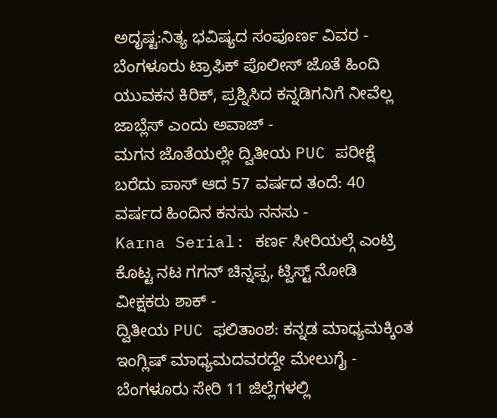ಅದೃಷ್ಟ:ನಿತ್ಯ ಭವಿಷ್ಯದ ಸಂಪೂರ್ಣ ವಿವರ -
ಬೆಂಗಳೂರು ಟ್ರಾಫಿಕ್ ಪೊಲೀಸ್ ಜೊತೆ ಹಿಂದಿ ಯುವಕನ ಕಿರಿಕ್, ಪ್ರಶ್ನಿಸಿದ ಕನ್ನಡಿಗನಿಗೆ ನೀವೆಲ್ಲ ಜಾಬ್ಲೆಸ್ ಎಂದು ಅವಾಜ್ -
ಮಗನ ಜೊತೆಯಲ್ಲೇ ದ್ವಿತೀಯ PUC ಪರೀಕ್ಷೆ ಬರೆದು ಪಾಸ್ ಆದ 57 ವರ್ಷದ ತಂದೆ: 40 ವರ್ಷದ ಹಿಂದಿನ ಕನಸು ನನಸು -
Karna Serial: ಕರ್ಣ ಸೀರಿಯಲ್ಗೆ ಎಂಟ್ರಿ ಕೊಟ್ಟ ನಟ ಗಗನ್ ಚಿನ್ನಪ್ಪ, ಟ್ವಿಸ್ಟ್ ನೋಡಿ ವೀಕ್ಷಕರು ಶಾಕ್ -
ದ್ವಿತೀಯ PUC ಫಲಿತಾಂಶ: ಕನ್ನಡ ಮಾಧ್ಯಮಕ್ಕಿಂತ ಇಂಗ್ಲಿಷ್ ಮಾಧ್ಯಮದವರದ್ದೇ ಮೇಲುಗೈ -
ಬೆಂಗಳೂರು ಸೇರಿ 11 ಜಿಲ್ಲೆಗಳಲ್ಲಿ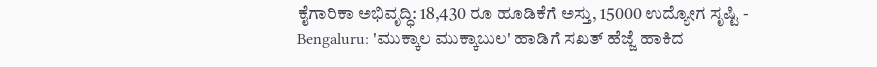ಕೈಗಾರಿಕಾ ಅಭಿವೃದ್ಧಿ: 18,430 ರೂ ಹೂಡಿಕೆಗೆ ಅಸ್ತು, 15000 ಉದ್ಯೋಗ ಸೃಷ್ಟಿ -
Bengaluru: 'ಮುಕ್ಕಾಲ ಮುಕ್ಕಾಬುಲ' ಹಾಡಿಗೆ ಸಖತ್ ಹೆಜ್ಜೆ ಹಾಕಿದ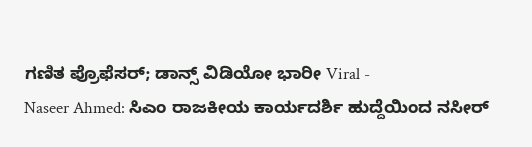ಗಣಿತ ಪ್ರೊಫೆಸರ್; ಡಾನ್ಸ್ ವಿಡಿಯೋ ಭಾರೀ Viral -
Naseer Ahmed: ಸಿಎಂ ರಾಜಕೀಯ ಕಾರ್ಯದರ್ಶಿ ಹುದ್ದೆಯಿಂದ ನಸೀರ್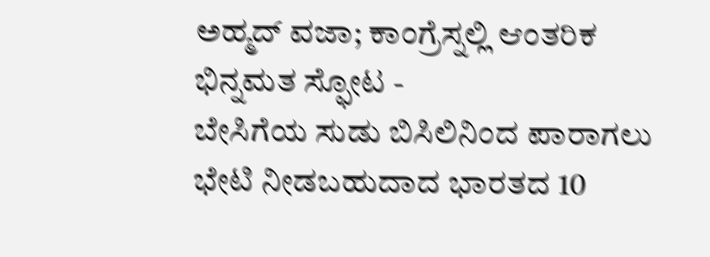ಅಹ್ಮದ್ ವಜಾ; ಕಾಂಗ್ರೆಸ್ನಲ್ಲಿ ಆಂತರಿಕ ಭಿನ್ನಮತ ಸ್ಫೋಟ -
ಬೇಸಿಗೆಯ ಸುಡು ಬಿಸಿಲಿನಿಂದ ಪಾರಾಗಲು ಭೇಟಿ ನೀಡಬಹುದಾದ ಭಾರತದ 10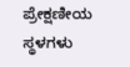ಪ್ರೇಕ್ಷಣೀಯ ಸ್ಥಳಗಳು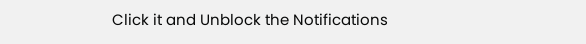Click it and Unblock the Notifications